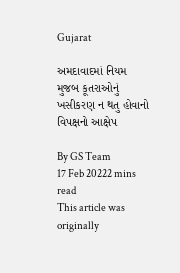Gujarat

અમદાવાદમાં નિયમ મુજબ કૂતરાઓનું ખસીકરણ ન થતુ હોવાનો વિપક્ષનો આક્ષેપ

By GS Team
17 Feb 20222 mins read
This article was originally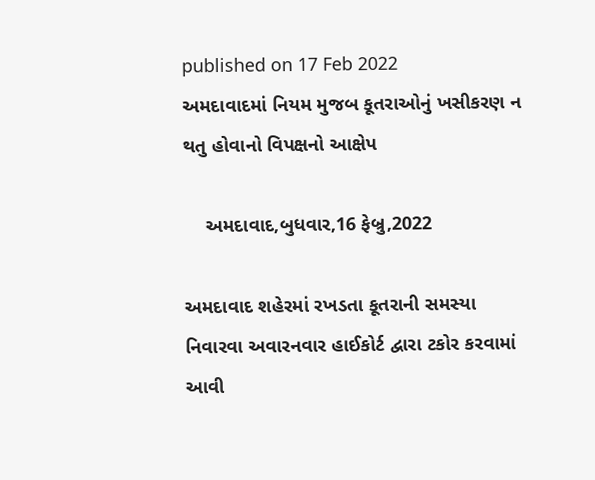published on 17 Feb 2022
અમદાવાદમાં નિયમ મુજબ કૂતરાઓનું ખસીકરણ ન થતુ હોવાનો વિપક્ષનો આક્ષેપ

    અમદાવાદ,બુધવાર,16 ફેબ્રુ,2022

અમદાવાદ શહેરમાં રખડતા કૂતરાની સમસ્યા નિવારવા અવારનવાર હાઈકોર્ટ દ્વારા ટકોર કરવામાં આવી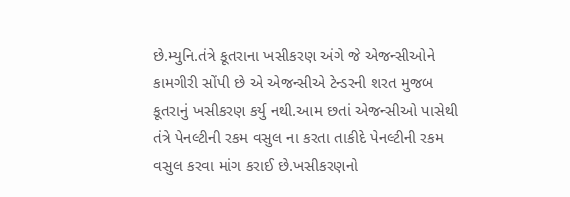છે.મ્યુનિ.તંત્રે કૂતરાના ખસીકરણ અંગે જે એજન્સીઓને કામગીરી સોંપી છે એ એજન્સીએ ટેન્ડરની શરત મુજબ કૂતરાનું ખસીકરણ કર્યુ નથી.આમ છતાં એજન્સીઓ પાસેથી તંત્રે પેનલ્ટીની રકમ વસુલ ના કરતા તાકીદે પેનલ્ટીની રકમ વસુલ કરવા માંગ કરાઈ છે.ખસીકરણનો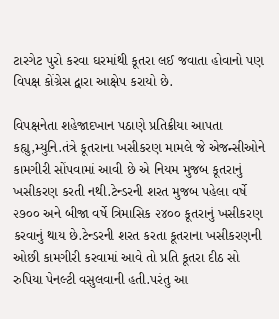ટારગેટ પુરો કરવા ઘરમાંથી કૂતરા લઈ જવાતા હોવાનો પણ વિપક્ષ કોંગ્રેસ દ્વારા આક્ષેપ કરાયો છે.

વિપક્ષનેતા શહેજાદખાન પઠાણે પ્રતિક્રીયા આપતા કહ્યુ,મ્યુનિ.તંત્રે કૂતરાના ખસીકરણ મામલે જે એજન્સીઓને કામગીરી સોંપવામાં આવી છે એ નિયમ મુજબ કૂતરાનું ખસીકરણ કરતી નથી.ટેન્ડરની શરત મુજબ પહેલા વર્ષે ૨૭૦૦ અને બીજા વર્ષે ત્રિમાસિક ૨૪૦૦ કૂતરાનું ખસીકરણ કરવાનું થાય છે.ટેન્ડરની શરત કરતા કૂતરાના ખસીકરણની ઓછી કામગીરી કરવામાં આવે તો પ્રતિ કૂતરા દીઠ સો રુપિયા પેનલ્ટી વસુલવાની હતી.પરંતુ આ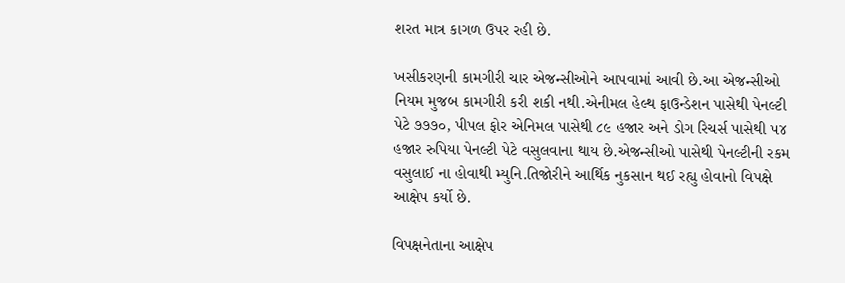શરત માત્ર કાગળ ઉપર રહી છે.

ખસીકરણની કામગીરી ચાર એજન્સીઓને આપવામાં આવી છે.આ એજન્સીઓ નિયમ મુજબ કામગીરી કરી શકી નથી.એનીમલ હેલ્થ ફાઉન્ડેશન પાસેથી પેનલ્ટી પેટે ૭૭૭૦, પીપલ ફોર એનિમલ પાસેથી ૮૯ હજાર અને ડોગ રિચર્સ પાસેથી ૫૪ હજાર રુપિયા પેનલ્ટી પેટે વસુલવાના થાય છે.એજન્સીઓ પાસેથી પેનલ્ટીની રકમ વસુલાઈ ના હોવાથી મ્યુનિ.તિજોરીને આર્થિક નુકસાન થઈ રહ્યુ હોવાનો વિપક્ષે આક્ષેપ કર્યો છે.

વિપક્ષનેતાના આક્ષેપ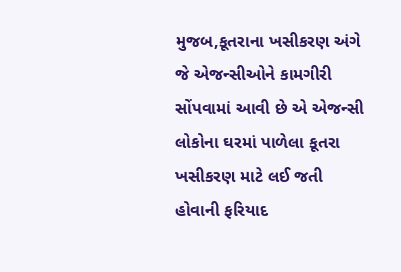મુજબ,કૂતરાના ખસીકરણ અંગે જે એજન્સીઓને કામગીરી સોંપવામાં આવી છે એ એજન્સી લોકોના ઘરમાં પાળેલા કૂતરા ખસીકરણ માટે લઈ જતી હોવાની ફરિયાદ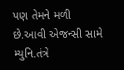પણ તેમને મળી છે.આવી એજન્સી સામે મ્યુનિ.તંત્રે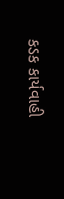કડક કાર્યવાહી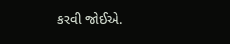કરવી જોઈએ.